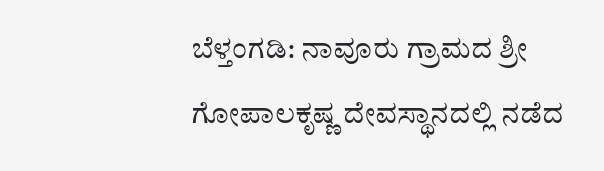ಬೆಳ್ತಂಗಡಿ: ನಾವೂರು ಗ್ರಾಮದ ಶ್ರೀ ಗೋಪಾಲಕೃಷ್ಣ ದೇವಸ್ಥಾನದಲ್ಲಿ ನಡೆದ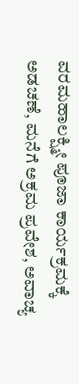ವರಮಹಾಲಕ್ಷ್ಮೀ ಪೂಜಾ ಕಾರ್ಯಕ್ರಮಕ್ಕೆ ಅಡಚಣೆ, ಮನೆಗೆ ಅಕ್ರಮ ಪ್ರವೇಶ, ಅವಾಚ್ಯ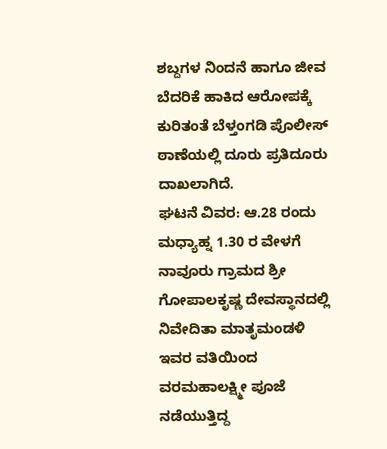ಶಬ್ದಗಳ ನಿಂದನೆ ಹಾಗೂ ಜೀವ ಬೆದರಿಕೆ ಹಾಕಿದ ಆರೋಪಕ್ಕೆ ಕುರಿತಂತೆ ಬೆಳ್ತಂಗಡಿ ಪೊಲೀಸ್ ಠಾಣೆಯಲ್ಲಿ ದೂರು ಪ್ರತಿದೂರು ದಾಖಲಾಗಿದೆ.
ಘಟನೆ ವಿವರ: ಆ.28 ರಂದು ಮಧ್ಯಾಹ್ನ 1.30 ರ ವೇಳಗೆ ನಾವೂರು ಗ್ರಾಮದ ಶ್ರೀ ಗೋಪಾಲಕೃಷ್ಣ ದೇವಸ್ಥಾನದಲ್ಲಿ ನಿವೇದಿತಾ ಮಾತೃಮಂಡಳಿ ಇವರ ವತಿಯಿಂದ ವರಮಹಾಲಕ್ಷ್ಮೀ ಪೂಜೆ ನಡೆಯುತ್ತಿದ್ದ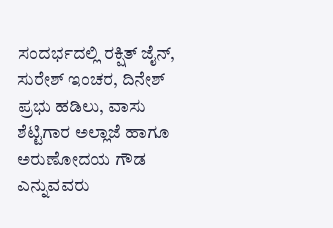ಸಂದರ್ಭದಲ್ಲಿ ರಕ್ಷಿತ್ ಜೈನ್, ಸುರೇಶ್ ಇಂಚರ, ದಿನೇಶ್ ಪ್ರಭು ಹಡಿಲು, ವಾಸು ಶೆಟ್ಟಿಗಾರ ಅಲ್ಲಾಜೆ ಹಾಗೂ ಅರುಣೋದಯ ಗೌಡ ಎನ್ನುವವರು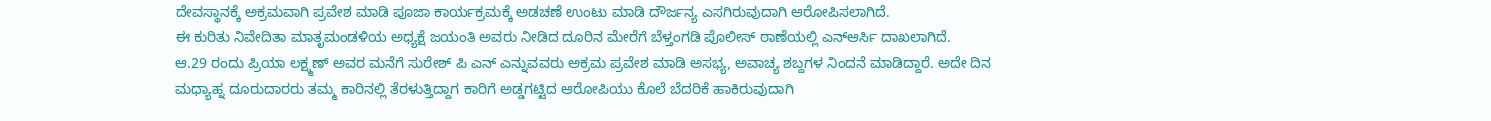ದೇವಸ್ಥಾನಕ್ಕೆ ಅಕ್ರಮವಾಗಿ ಪ್ರವೇಶ ಮಾಡಿ ಪೂಜಾ ಕಾರ್ಯಕ್ರಮಕ್ಕೆ ಅಡಚಣೆ ಉಂಟು ಮಾಡಿ ದೌರ್ಜನ್ಯ ಎಸಗಿರುವುದಾಗಿ ಆರೋಪಿಸಲಾಗಿದೆ.
ಈ ಕುರಿತು ನಿವೇದಿತಾ ಮಾತೃಮಂಡಳಿಯ ಅಧ್ಯಕ್ಷೆ ಜಯಂತಿ ಅವರು ನೀಡಿದ ದೂರಿನ ಮೇರೆಗೆ ಬೆಳ್ತಂಗಡಿ ಪೊಲೀಸ್ ಠಾಣೆಯಲ್ಲಿ ಎನ್ಆರ್ಸಿ ದಾಖಲಾಗಿದೆ.
ಆ.29 ರಂದು ಪ್ರಿಯಾ ಲಕ್ಷ್ಮಣ್ ಅವರ ಮನೆಗೆ ಸುರೇಶ್ ಪಿ ಎನ್ ಎನ್ನುವವರು ಅಕ್ರಮ ಪ್ರವೇಶ ಮಾಡಿ ಅಸಭ್ಯ, ಅವಾಚ್ಯ ಶಬ್ದಗಳ ನಿಂದನೆ ಮಾಡಿದ್ದಾರೆ. ಅದೇ ದಿನ ಮಧ್ಯಾಹ್ನ ದೂರುದಾರರು ತಮ್ಮ ಕಾರಿನಲ್ಲಿ ತೆರಳುತ್ತಿದ್ದಾಗ ಕಾರಿಗೆ ಅಡ್ಡಗಟ್ಟಿದ ಆರೋಪಿಯು ಕೊಲೆ ಬೆದರಿಕೆ ಹಾಕಿರುವುದಾಗಿ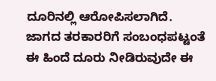ದೂರಿನಲ್ಲಿ ಆರೋಪಿಸಲಾಗಿದೆ.
ಜಾಗದ ತರಕಾರರಿಗೆ ಸಂಬಂಧಪಟ್ಟಂತೆ ಈ ಹಿಂದೆ ದೂರು ನೀಡಿರುವುದೇ ಈ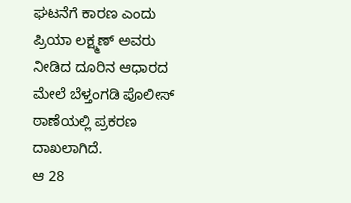ಘಟನೆಗೆ ಕಾರಣ ಎಂದು ಪ್ರಿಯಾ ಲಕ್ಷ್ಮಣ್ ಅವರು ನೀಡಿದ ದೂರಿನ ಆಧಾರದ ಮೇಲೆ ಬೆಳ್ತಂಗಡಿ ಪೊಲೀಸ್ ಠಾಣೆಯಲ್ಲಿ ಪ್ರಕರಣ ದಾಖಲಾಗಿದೆ.
ಆ 28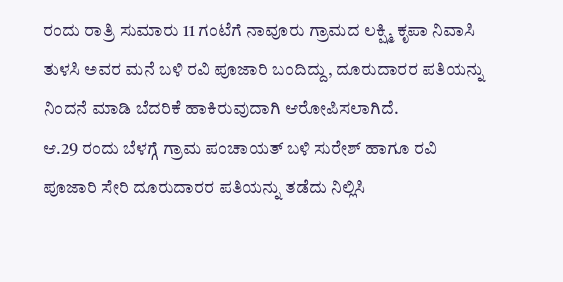ರಂದು ರಾತ್ರಿ ಸುಮಾರು 11 ಗಂಟೆಗೆ ನಾವೂರು ಗ್ರಾಮದ ಲಕ್ಷ್ಮಿ ಕೃಪಾ ನಿವಾಸಿ ತುಳಸಿ ಅವರ ಮನೆ ಬಳಿ ರವಿ ಪೂಜಾರಿ ಬಂದಿದ್ದು, ದೂರುದಾರರ ಪತಿಯನ್ನು ನಿಂದನೆ ಮಾಡಿ ಬೆದರಿಕೆ ಹಾಕಿರುವುದಾಗಿ ಆರೋಪಿಸಲಾಗಿದೆ.
ಆ.29 ರಂದು ಬೆಳಗ್ಗೆ ಗ್ರಾಮ ಪಂಚಾಯತ್ ಬಳಿ ಸುರೇಶ್ ಹಾಗೂ ರವಿ ಪೂಜಾರಿ ಸೇರಿ ದೂರುದಾರರ ಪತಿಯನ್ನು ತಡೆದು ನಿಲ್ಲಿಸಿ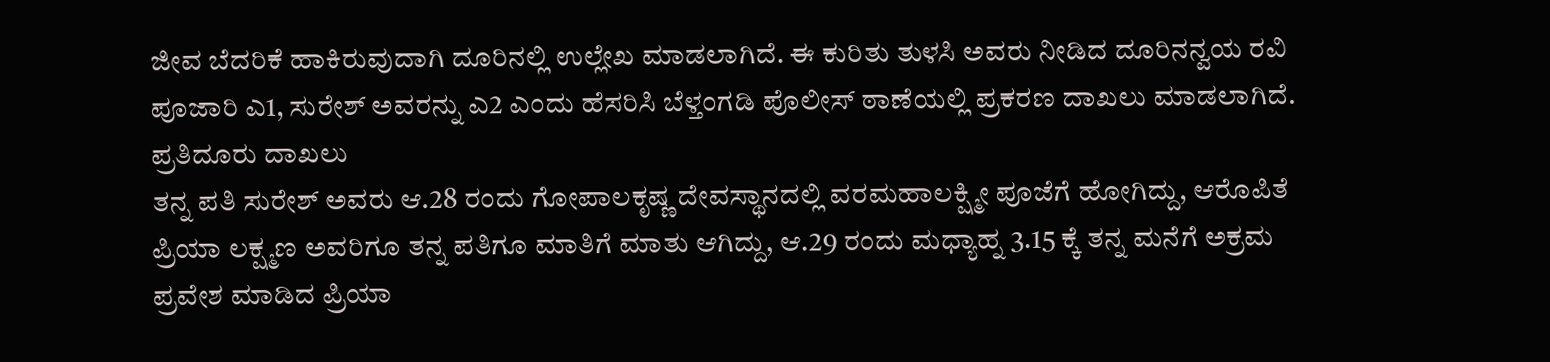ಜೀವ ಬೆದರಿಕೆ ಹಾಕಿರುವುದಾಗಿ ದೂರಿನಲ್ಲಿ ಉಲ್ಲೇಖ ಮಾಡಲಾಗಿದೆ. ಈ ಕುರಿತು ತುಳಸಿ ಅವರು ನೀಡಿದ ದೂರಿನನ್ವಯ ರವಿ ಪೂಜಾರಿ ಎ1, ಸುರೇಶ್ ಅವರನ್ನು ಎ2 ಎಂದು ಹೆಸರಿಸಿ ಬೆಳ್ತಂಗಡಿ ಪೊಲೀಸ್ ಠಾಣೆಯಲ್ಲಿ ಪ್ರಕರಣ ದಾಖಲು ಮಾಡಲಾಗಿದೆ.
ಪ್ರತಿದೂರು ದಾಖಲು
ತನ್ನ ಪತಿ ಸುರೇಶ್ ಅವರು ಆ.28 ರಂದು ಗೋಪಾಲಕೃಷ್ಣ ದೇವಸ್ಥಾನದಲ್ಲಿ ವರಮಹಾಲಕ್ಷ್ಮೀ ಪೂಜೆಗೆ ಹೋಗಿದ್ದು, ಆರೊಪಿತೆ ಪ್ರಿಯಾ ಲಕ್ಷ್ಮಣ ಅವರಿಗೂ ತನ್ನ ಪತಿಗೂ ಮಾತಿಗೆ ಮಾತು ಆಗಿದ್ದು, ಆ.29 ರಂದು ಮಧ್ಯಾಹ್ನ 3.15 ಕ್ಕೆ ತನ್ನ ಮನೆಗೆ ಅಕ್ರಮ ಪ್ರವೇಶ ಮಾಡಿದ ಪ್ರಿಯಾ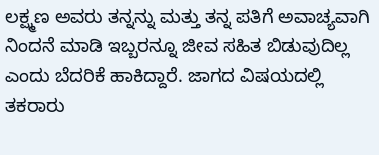ಲಕ್ಷ್ಮಣ ಅವರು ತನ್ನನ್ನು ಮತ್ತು ತನ್ನ ಪತಿಗೆ ಅವಾಚ್ಯವಾಗಿ ನಿಂದನೆ ಮಾಡಿ ಇಬ್ಬರನ್ನೂ ಜೀವ ಸಹಿತ ಬಿಡುವುದಿಲ್ಲ ಎಂದು ಬೆದರಿಕೆ ಹಾಕಿದ್ದಾರೆ. ಜಾಗದ ವಿಷಯದಲ್ಲಿ ತಕರಾರು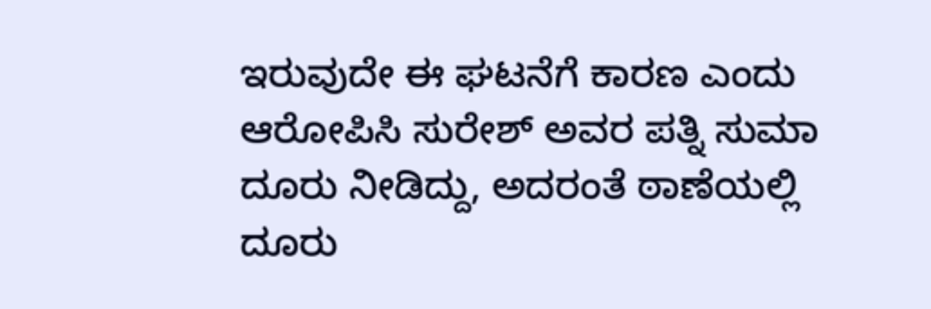ಇರುವುದೇ ಈ ಘಟನೆಗೆ ಕಾರಣ ಎಂದು ಆರೋಪಿಸಿ ಸುರೇಶ್ ಅವರ ಪತ್ನಿ ಸುಮಾ ದೂರು ನೀಡಿದ್ದು, ಅದರಂತೆ ಠಾಣೆಯಲ್ಲಿ ದೂರು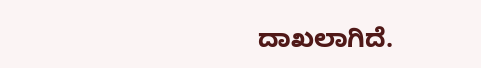ದಾಖಲಾಗಿದೆ.